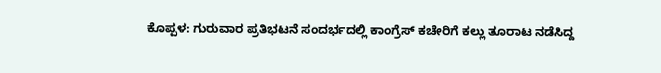ಕೊಪ್ಪಳ: ಗುರುವಾರ ಪ್ರತಿಭಟನೆ ಸಂದರ್ಭದಲ್ಲಿ ಕಾಂಗ್ರೆಸ್ ಕಚೇರಿಗೆ ಕಲ್ಲು ತೂರಾಟ ನಡೆಸಿದ್ದ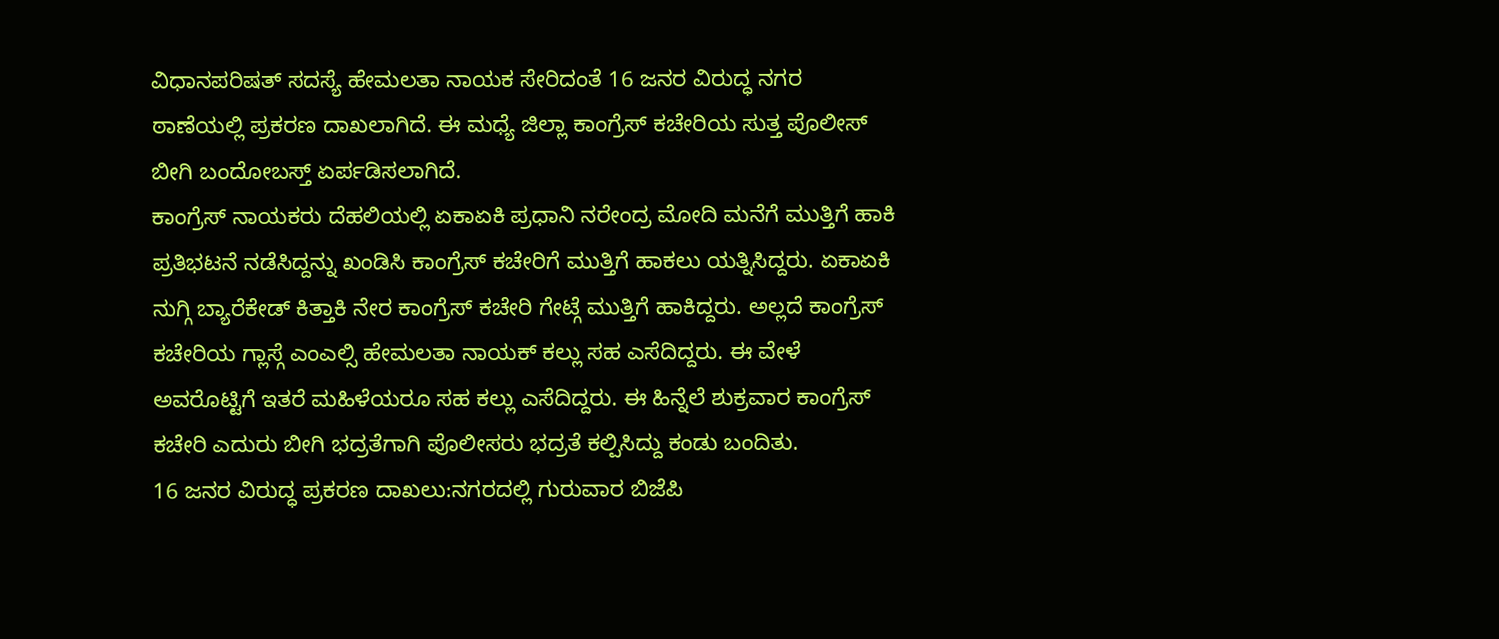ವಿಧಾನಪರಿಷತ್ ಸದಸ್ಯೆ ಹೇಮಲತಾ ನಾಯಕ ಸೇರಿದಂತೆ 16 ಜನರ ವಿರುದ್ಧ ನಗರ ಠಾಣೆಯಲ್ಲಿ ಪ್ರಕರಣ ದಾಖಲಾಗಿದೆ. ಈ ಮಧ್ಯೆ ಜಿಲ್ಲಾ ಕಾಂಗ್ರೆಸ್ ಕಚೇರಿಯ ಸುತ್ತ ಪೊಲೀಸ್ ಬೀಗಿ ಬಂದೋಬಸ್ತ್ ಏರ್ಪಡಿಸಲಾಗಿದೆ.
ಕಾಂಗ್ರೆಸ್ ನಾಯಕರು ದೆಹಲಿಯಲ್ಲಿ ಏಕಾಏಕಿ ಪ್ರಧಾನಿ ನರೇಂದ್ರ ಮೋದಿ ಮನೆಗೆ ಮುತ್ತಿಗೆ ಹಾಕಿ ಪ್ರತಿಭಟನೆ ನಡೆಸಿದ್ದನ್ನು ಖಂಡಿಸಿ ಕಾಂಗ್ರೆಸ್ ಕಚೇರಿಗೆ ಮುತ್ತಿಗೆ ಹಾಕಲು ಯತ್ನಿಸಿದ್ದರು. ಏಕಾಏಕಿ ನುಗ್ಗಿ ಬ್ಯಾರೆಕೇಡ್ ಕಿತ್ತಾಕಿ ನೇರ ಕಾಂಗ್ರೆಸ್ ಕಚೇರಿ ಗೇಟ್ಗೆ ಮುತ್ತಿಗೆ ಹಾಕಿದ್ದರು. ಅಲ್ಲದೆ ಕಾಂಗ್ರೆಸ್ ಕಚೇರಿಯ ಗ್ಲಾಸ್ಗೆ ಎಂಎಲ್ಸಿ ಹೇಮಲತಾ ನಾಯಕ್ ಕಲ್ಲು ಸಹ ಎಸೆದಿದ್ದರು. ಈ ವೇಳೆ ಅವರೊಟ್ಟಿಗೆ ಇತರೆ ಮಹಿಳೆಯರೂ ಸಹ ಕಲ್ಲು ಎಸೆದಿದ್ದರು. ಈ ಹಿನ್ನೆಲೆ ಶುಕ್ರವಾರ ಕಾಂಗ್ರೆಸ್ ಕಚೇರಿ ಎದುರು ಬೀಗಿ ಭದ್ರತೆಗಾಗಿ ಪೊಲೀಸರು ಭದ್ರತೆ ಕಲ್ಪಿಸಿದ್ದು ಕಂಡು ಬಂದಿತು.
16 ಜನರ ವಿರುದ್ಧ ಪ್ರಕರಣ ದಾಖಲು:ನಗರದಲ್ಲಿ ಗುರುವಾರ ಬಿಜೆಪಿ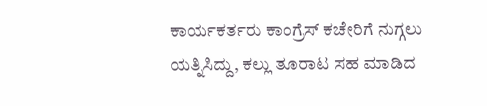ಕಾರ್ಯಕರ್ತರು ಕಾಂಗ್ರೆಸ್ ಕಚೇರಿಗೆ ನುಗ್ಗಲು ಯತ್ನಿಸಿದ್ದು, ಕಲ್ಲು ತೂರಾಟ ಸಹ ಮಾಡಿದ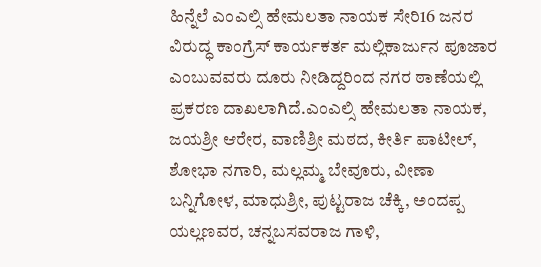ಹಿನ್ನೆಲೆ ಎಂಎಲ್ಸಿ ಹೇಮಲತಾ ನಾಯಕ ಸೇರಿ16 ಜನರ ವಿರುದ್ಧ ಕಾಂಗ್ರೆಸ್ ಕಾರ್ಯಕರ್ತ ಮಲ್ಲಿಕಾರ್ಜುನ ಪೂಜಾರ ಎಂಬುವವರು ದೂರು ನೀಡಿದ್ದರಿಂದ ನಗರ ಠಾಣೆಯಲ್ಲಿ ಪ್ರಕರಣ ದಾಖಲಾಗಿದೆ.ಎಂಎಲ್ಸಿ ಹೇಮಲತಾ ನಾಯಕ, ಜಯಶ್ರೀ ಆರೇರ, ವಾಣಿಶ್ರೀ ಮಠದ, ಕೀರ್ತಿ ಪಾಟೀಲ್, ಶೋಭಾ ನಗಾರಿ, ಮಲ್ಲಮ್ಮ ಬೇವೂರು, ವೀಣಾ ಬನ್ನಿಗೋಳ, ಮಾಧುಶ್ರೀ, ಪುಟ್ಟರಾಜ ಚೆಕ್ಕಿ, ಅಂದಪ್ಪ ಯಲ್ಲಣವರ, ಚನ್ನಬಸವರಾಜ ಗಾಳಿ,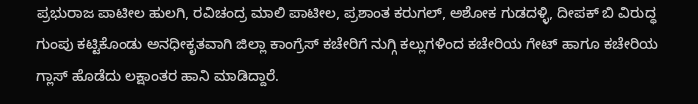ಪ್ರಭುರಾಜ ಪಾಟೀಲ ಹುಲಗಿ, ರವಿಚಂದ್ರ ಮಾಲಿ ಪಾಟೀಲ, ಪ್ರಶಾಂತ ಕರುಗಲ್, ಅಶೋಕ ಗುಡದಳ್ಳಿ, ದೀಪಕ್ ಬಿ ವಿರುದ್ಧ ಗುಂಪು ಕಟ್ಟಿಕೊಂಡು ಅನಧೀಕೃತವಾಗಿ ಜಿಲ್ಲಾ ಕಾಂಗ್ರೆಸ್ ಕಚೇರಿಗೆ ನುಗ್ಗಿ ಕಲ್ಲುಗಳಿಂದ ಕಚೇರಿಯ ಗೇಟ್ ಹಾಗೂ ಕಚೇರಿಯ ಗ್ಲಾಸ್ ಹೊಡೆದು ಲಕ್ಷಾಂತರ ಹಾನಿ ಮಾಡಿದ್ದಾರೆ.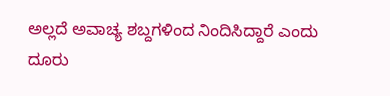ಅಲ್ಲದೆ ಅವಾಚ್ಯ ಶಬ್ದಗಳಿಂದ ನಿಂದಿಸಿದ್ದಾರೆ ಎಂದು ದೂರು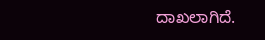ದಾಖಲಾಗಿದೆ.